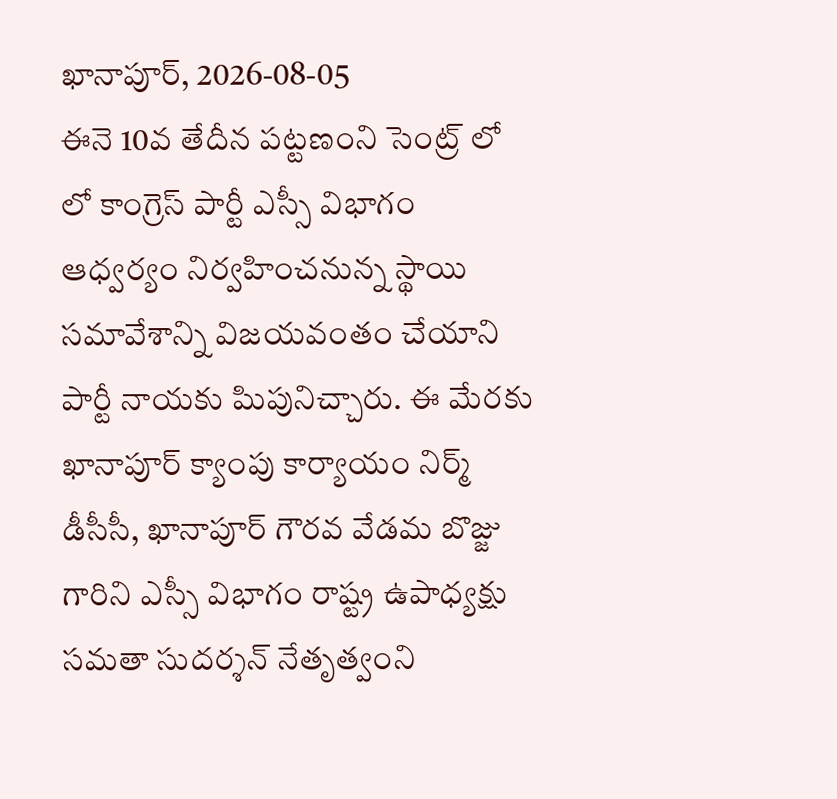ఖానాపూర్, 2026-08-05
ఈనె 10వ తేదీన పట్టణంని సెంట్ర్ లో లో కాంగ్రెస్ పార్టీ ఎస్సీ విభాగం ఆధ్వర్యం నిర్వహించనున్న స్థాయి సమావేశాన్ని విజయవంతం చేయాని పార్టీ నాయకు పిుపునిచ్చారు. ఈ మేరకు ఖానాపూర్ క్యాంపు కార్యాయం నిర్మ్ డీసీసీ, ఖానాపూర్ గౌరవ వేడమ బొజ్జు గారిని ఎస్సీ విభాగం రాష్ట్ర ఉపాధ్యక్షు సమతా సుదర్శన్ నేతృత్వంని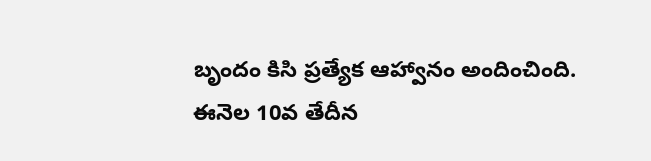బృందం కిసి ప్రత్యేక ఆహ్వానం అందించింది.
ఈనెల 10వ తేదీన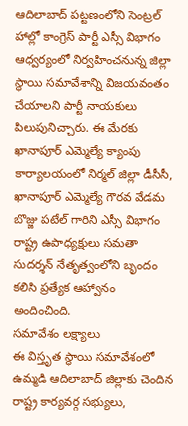ఆదిలాబాద్ పట్టణంలోని సెంట్రల్ హాల్లో కాంగ్రెస్ పార్టీ ఎస్సీ విభాగం ఆధ్వర్యంలో నిర్వహించనున్న జిల్లా స్థాయి సమావేశాన్ని విజయవంతం చేయాలని పార్టీ నాయకులు పిలుపునిచ్చారు. ఈ మేరకు ఖానాపూర్ ఎమ్మెల్యే క్యాంపు కార్యాలయంలో నిర్మల్ జిల్లా డీసీసీ, ఖానాపూర్ ఎమ్మెల్యే గౌరవ వేడమ బొజ్జు పటేల్ గారిని ఎస్సీ విభాగం రాష్ట్ర ఉపాధ్యక్షులు సమతా సుదర్శన్ నేతృత్వంలోని బృందం కలిసి ప్రత్యేక ఆహ్వానం అందించింది.
సమావేశం లక్ష్యాలు
ఈ విస్తృత స్థాయి సమావేశంలో ఉమ్మడి ఆదిలాబాద్ జిల్లాకు చెందిన రాష్ట్ర కార్యవర్గ సభ్యులు,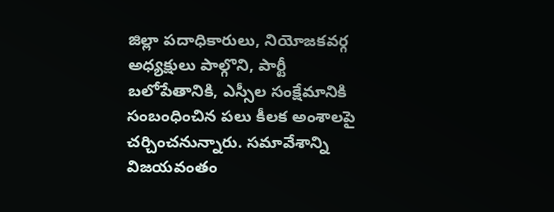జిల్లా పదాధికారులు, నియోజకవర్గ అధ్యక్షులు పాల్గొని, పార్టీ బలోపేతానికి, ఎస్సీల సంక్షేమానికి సంబంధించిన పలు కీలక అంశాలపై చర్చించనున్నారు. సమావేశాన్ని విజయవంతం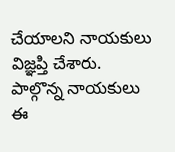చేయాలని నాయకులు విజ్ఞప్తి చేశారు.
పాల్గొన్న నాయకులు
ఈ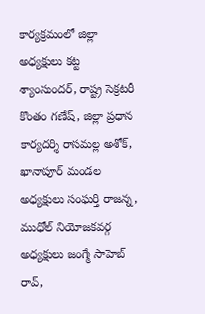కార్యక్రమంలో జిల్లా అధ్యక్షులు కట్ట శ్యాంసుందర్, రాష్ట్ర సెక్రటరీ కొంతం గణేష్, జిల్లా ప్రధాన కార్యదర్శి రాసమల్ల అశోక్, ఖానాపూర్ మండల అధ్యక్షులు సంఘర్తి రాజన్న, ముధోల్ నియోజకవర్గ అధ్యక్షులు జంగ్మే సాహెబ్ రావ్,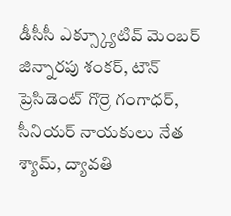డీసీసీ ఎక్స్క్యూటివ్ మెంబర్ జిన్నారపు శంకర్, టౌన్ ప్రెసిడెంట్ గొర్రె గంగాధర్, సీనియర్ నాయకులు నేత శ్యామ్, ద్యావతి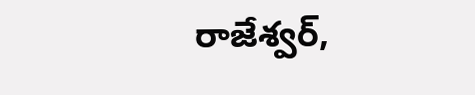రాజేశ్వర్,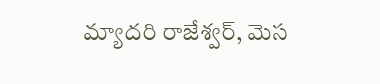మ్యాదరి రాజేశ్వర్, మెస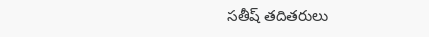సతీష్ తదితరులు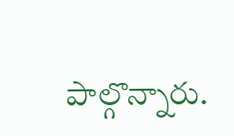పాల్గొన్నారు.